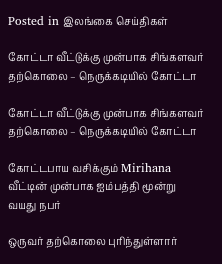Posted in இலங்கை செய்திகள்

கோட்டா வீட்டுக்கு முன்பாக சிங்களவர் தற்கொலை – நெருக்கடியில் கோட்டா

கோட்டா வீட்டுக்கு முன்பாக சிங்களவர் தற்கொலை – நெருக்கடியில் கோட்டா

கோட்டபாய வசிக்கும் Mirihana வீட்டின் முன்பாக ஐம்பத்தி மூன்று வயது நபர்

ஒருவர் தற்கொலை புரிந்துள்ளார்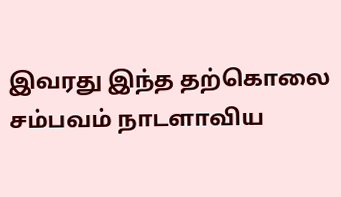இவரது இந்த தற்கொலை சம்பவம் நாடளாவிய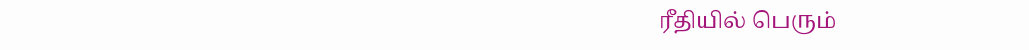ரீதியில் பெரும்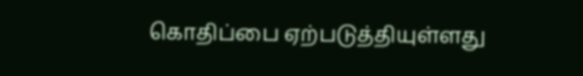கொதிப்பை ஏற்படுத்தியுள்ளது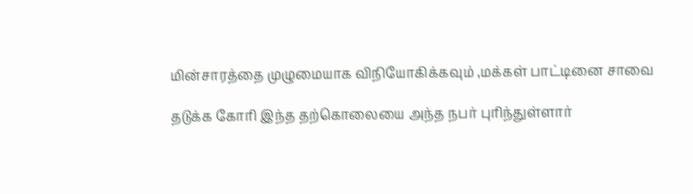மின்சாரத்தை முழுமையாக விநியோகிக்கவும் ,மக்கள் பாட்டினை சாவை

தடுக்க கோரி இந்த தற்கொலையை அந்த நபர் புரிந்துள்ளார்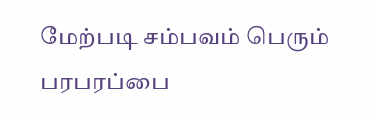மேற்படி சம்பவம் பெரும் பரபரப்பை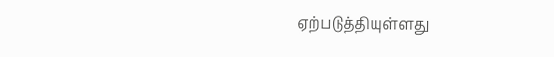ஏற்படுத்தியுள்ளது